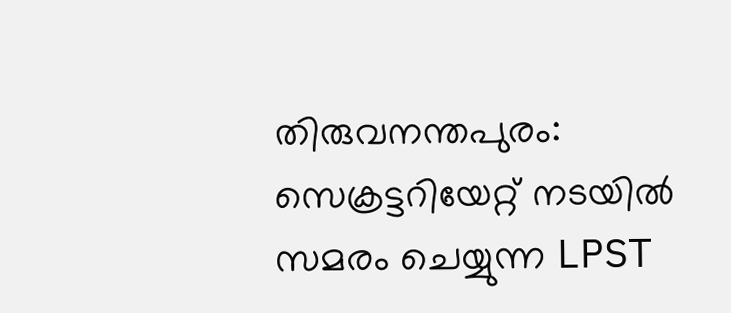തിരുവനന്തപുരം: സെക്രട്ടറിയേറ്റ് നടയിൽ സമരം ചെയ്യുന്ന LPST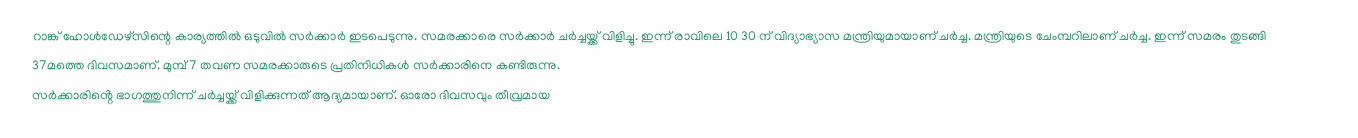റാങ്ക് ഹോൾഡേഴ്സിന്റെ കാര്യത്തിൽ ഒടുവിൽ സർക്കാർ ഇടപെടുന്നു. സമരക്കാരെ സർക്കാർ ചർച്ചയ്ക്ക് വിളിച്ചു. ഇന്ന് രാവിലെ 10 30 ന് വിദ്യാഭ്യാസ മന്ത്രിയുമായാണ് ചർച്ച. മന്ത്രിയുടെ ചേംമ്പറിലാണ് ചർച്ച. ഇന്ന് സമരം തുടങ്ങി 37മത്തെ ദിവസമാണ്. മുമ്പ് 7 തവണ സമരക്കാരുടെ പ്രതിനിധികൾ സർക്കാരിനെ കണ്ടിരുന്നു.
സർക്കാരിൻ്റെ ഭാഗത്തുനിന്ന് ചർച്ചയ്ക്ക് വിളിക്കുന്നത് ആദ്യമായാണ്. ഓരോ ദിവസവും തീവ്രമായ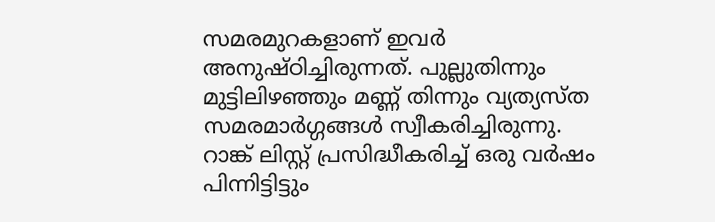സമരമുറകളാണ് ഇവർ അനുഷ്ഠിച്ചിരുന്നത്. പുല്ലുതിന്നും മുട്ടിലിഴഞ്ഞും മണ്ണ് തിന്നും വ്യത്യസ്ത സമരമാർഗ്ഗങ്ങൾ സ്വീകരിച്ചിരുന്നു.
റാങ്ക് ലിസ്റ്റ് പ്രസിദ്ധീകരിച്ച് ഒരു വർഷം പിന്നിട്ടിട്ടും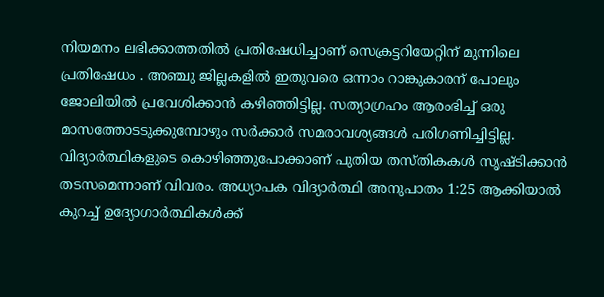നിയമനം ലഭിക്കാത്തതിൽ പ്രതിഷേധിച്ചാണ് സെക്രട്ടറിയേറ്റിന് മുന്നിലെ പ്രതിഷേധം . അഞ്ചു ജില്ലകളിൽ ഇതുവരെ ഒന്നാം റാങ്കുകാരന് പോലും ജോലിയിൽ പ്രവേശിക്കാൻ കഴിഞ്ഞിട്ടില്ല. സത്യാഗ്രഹം ആരംഭിച്ച് ഒരു മാസത്തോടടുക്കുമ്പോഴും സർക്കാർ സമരാവശ്യങ്ങൾ പരിഗണിച്ചിട്ടില്ല. വിദ്യാർത്ഥികളുടെ കൊഴിഞ്ഞുപോക്കാണ് പുതിയ തസ്തികകൾ സൃഷ്ടിക്കാൻ തടസമെന്നാണ് വിവരം. അധ്യാപക വിദ്യാർത്ഥി അനുപാതം 1:25 ആക്കിയാൽ കുറച്ച് ഉദ്യോഗാർത്ഥികൾക്ക്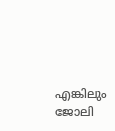എങ്കിലും ജോലി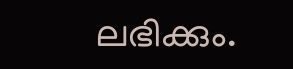ലഭിക്കും.